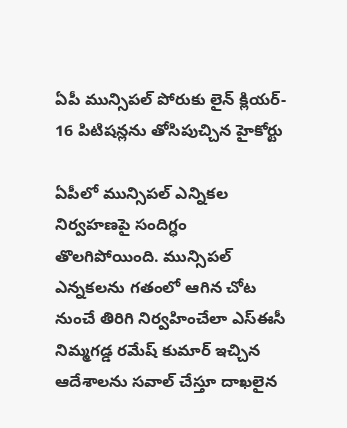ఏపీ మున్సిపల్‌ పోరుకు లైన్ క్లియర్‌- 16 పిటిషన్లను తోసిపుచ్చిన హైకోర్టు

ఏపీలో మున్సిపల్ ఎన్నికల నిర్వహణపై సందిగ్ధం తొలగిపోయింది. మున్సిపల్‌ ఎన్నకలను గతంలో ఆగిన చోట నుంచే తిరిగి నిర్వహించేలా ఎస్ఈసీ నిమ్మగడ్డ రమేష్‌ కుమార్‌ ఇచ్చిన ఆదేశాలను సవాల్‌ చేస్తూ దాఖలైన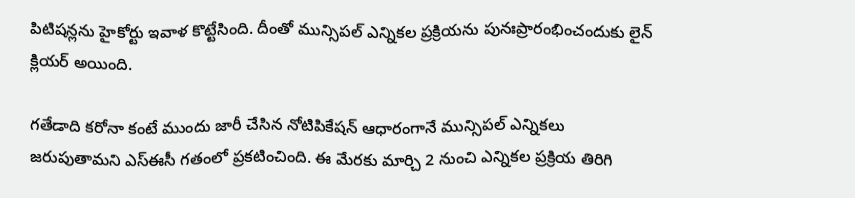పిటిషన్లను హైకోర్టు ఇవాళ కొట్టేసింది. దీంతో మున్సిపల్‌ ఎన్నికల ప్రక్రియను పునఃప్రారంభించందుకు లైన్ క్లియర్ అయింది.

గతేడాది కరోనా కంటే ముందు జారీ చేసిన నోటిపికేషన్‌ ఆధారంగానే మున్సిపల్‌ ఎన్నికలు జరుపుతామని ఎస్‌ఈసీ గతంలో ప్రకటించింది. ఈ మేరకు మార్చి 2 నుంచి ఎన్నికల ప్రక్రియ తిరిగి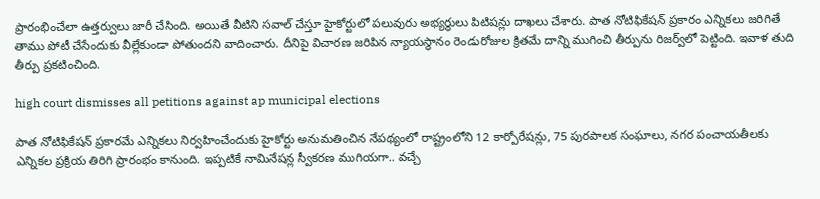ప్రారంభించేలా ఉత్తర్వులు జారీ చేసింది. అయితే వీటిని సవాల్ చేస్తూ హైకోర్టులో పలువురు అభ్యర్ధులు పిటిషన్లు దాఖలు చేశారు. పాత నోటిఫికేషన్ ప్రకారం ఎన్నికలు జరిగితే తాము పోటీ చేసేందుకు వీల్లేకుండా పోతుందని వాదించారు. దీనిపై విచారణ జరిపిన న్యాయస్ధానం రెండురోజుల క్రితమే దాన్ని ముగించి తీర్పును రిజర్వ్‌లో పెట్టింది. ఇవాళ తుది తీర్పు ప్రకటించింది.

high court dismisses all petitions against ap municipal elections

పాత నోటిఫికేషన్‌ ప్రకారమే ఎన్నికలు నిర్వహించేందుకు హైకోర్టు అనుమతించిన నేపథ్యంలో రాష్ట్రంలోని 12 కార్పోరేషన్లు, 75 పురపాలక సంఘాలు, నగర పంచాయతీలకు ఎన్నికల ప్రక్రియ తిరిగి ప్రారంభం కానుంది. ఇప్పటికే నామినేషన్ల స్వీకరణ ముగియగా.. వచ్చే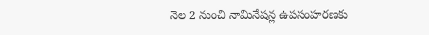నెల 2 నుంచి నామినేషన్ల ఉపసంహరణకు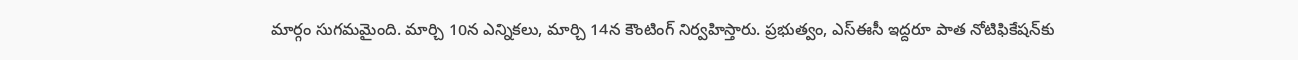మార్గం సుగమమైంది. మార్చి 10న ఎన్నికలు, మార్చి 14న కౌంటింగ్‌ నిర్వహిస్తారు. ప్రభుత్వం, ఎస్ఈసీ ఇద్దరూ పాత నోటిఫికేషన్‌కు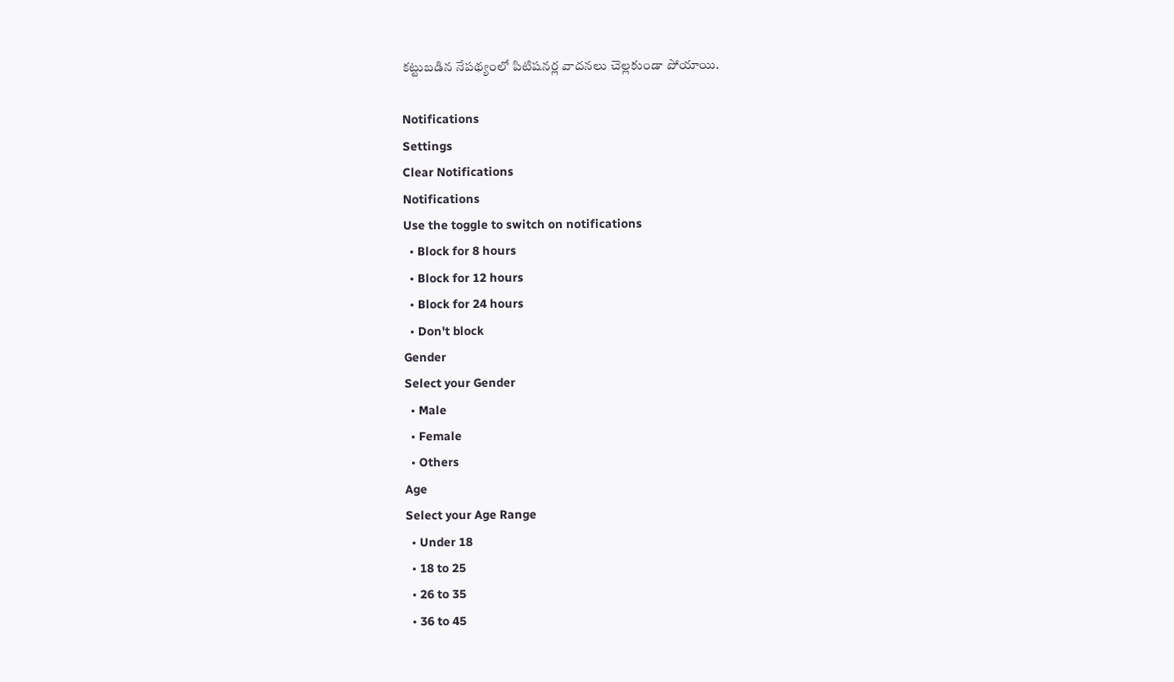కట్టుబడిన నేపథ్యంలో పిటిషనర్ల వాదనలు చెల్లకుండా పోయాయి.

Notifications
Settings
Clear Notifications
Notifications
Use the toggle to switch on notifications
  • Block for 8 hours
  • Block for 12 hours
  • Block for 24 hours
  • Don't block
Gender
Select your Gender
  • Male
  • Female
  • Others
Age
Select your Age Range
  • Under 18
  • 18 to 25
  • 26 to 35
  • 36 to 45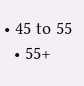• 45 to 55
  • 55+